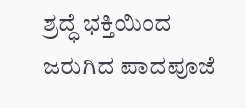ಶ್ರದ್ಧೆ ಭಕ್ತಿಯಿಂದ ಜರುಗಿದ ಪಾದಪೂಜೆ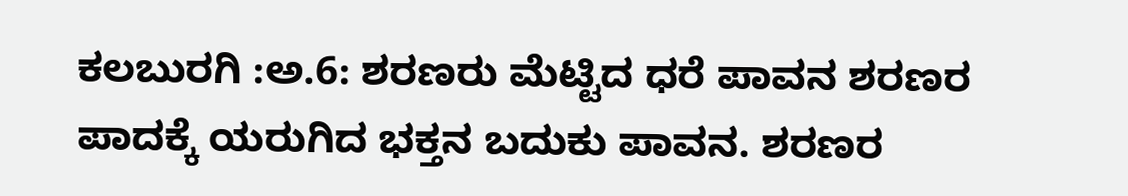ಕಲಬುರಗಿ :ಅ.6: ಶರಣರು ಮೆಟ್ಟಿದ ಧರೆ ಪಾವನ ಶರಣರ ಪಾದಕ್ಕೆ ಯರುಗಿದ ಭಕ್ತನ ಬದುಕು ಪಾವನ. ಶರಣರ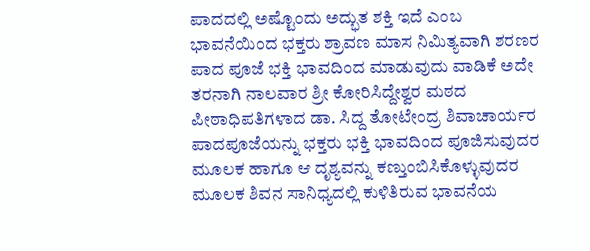ಪಾದದಲ್ಲಿ ಅಷ್ಟೊಂದು ಅದ್ಭುತ ಶಕ್ತಿ ಇದೆ ಎಂಬ ಭಾವನೆಯಿಂದ ಭಕ್ತರು ಶ್ರಾವಣ ಮಾಸ ನಿಮಿತ್ಯವಾಗಿ ಶರಣರ ಪಾದ ಪೂಜೆ ಭಕ್ತಿ ಭಾವದಿಂದ ಮಾಡುವುದು ವಾಡಿಕೆ ಅದೇ ತರನಾಗಿ ನಾಲವಾರ ಶ್ರೀ ಕೋರಿಸಿದ್ದೇಶ್ವರ ಮಠದ ಪೀಠಾಧಿಪತಿಗಳಾದ ಡಾ. ಸಿದ್ದ ತೋಟೇಂದ್ರ ಶಿವಾಚಾರ್ಯರ ಪಾದಪೂಜೆಯನ್ನು ಭಕ್ತರು ಭಕ್ತಿ ಭಾವದಿಂದ ಪೂಜಿಸುವುದರ ಮೂಲಕ ಹಾಗೂ ಆ ದೃಶ್ಯವನ್ನು ಕಣ್ತುಂಬಿಸಿಕೊಳ್ಳುವುದರ ಮೂಲಕ ಶಿವನ ಸಾನಿಧ್ಯದಲ್ಲಿ ಕುಳಿತಿರುವ ಭಾವನೆಯ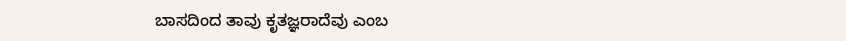ಬಾಸದಿಂದ ತಾವು ಕೃತಜ್ಞರಾದೆವು ಎಂಬ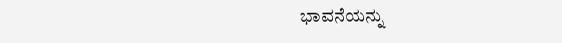ಭಾವನೆಯನ್ನು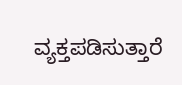ವ್ಯಕ್ತಪಡಿಸುತ್ತಾರೆ